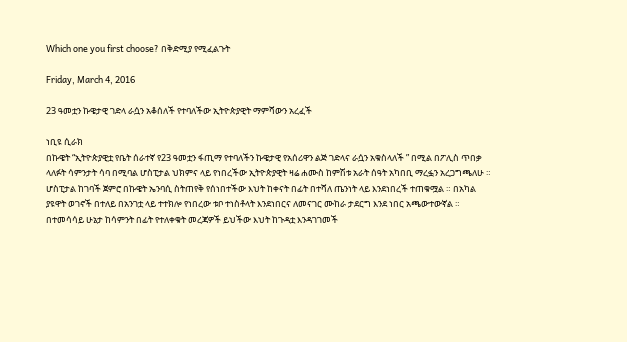Which one you first choose? በቅድሚያ የሚፈልጉት

Friday, March 4, 2016

23 ዓመቷን ኩዌታዊ ገድላ ራሷን አቆሰለች የተባለችው ኢትዮጵያዊት ማምሻውን አረፈች

ነቢዩ ሲራክ
በኩዌት “ኢትዮጵያዊቷ የቤት ሰራተኛ የ23 ዓመቷን ፋጢማ የተባለችን ኩዌታዊ የአሰሪዋን ልጅ ገድላና ራሷን አቁስላለች ” በሚል በፖሊስ ጥበቃ ላለፉት ሳምንታት ሳባ በሚባል ሆስፒታል ህክምና ላይ የነበረችው ኢትዮጵያዊት ዛሬ ሐሙስ ከምሽቱ አራት ሰዓት አካበቢ ማረፏን አረጋግጫለሁ ። ሆስፒታል ከገባች ጀምሮ በኩዌት ኤንባሲ ስትጠየቅ የሰነበተችው እህት ከቀናት በፊት በተሻለ ጤንነት ላይ እንደነበረች ተጠቁሟል ። በአካል ያዩዋት ወገኖች በተለይ በአንገቷ ላይ ተተክሎ የነበረው ቱቦ ተነስቶላት እንደነበርና ለመናገር ሙከራ ታደርግ እንደ ነበር አጫውተውኛል ።
በተመሳሳይ ሁኔታ ከሳምንት በፊት የተለቀቁት መረጃዎች ይህችው እህት ከጉዳቷ እንዳገገመች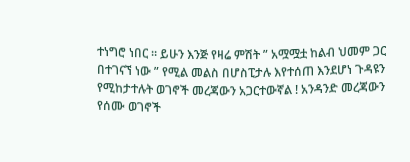ተነግሮ ነበር ። ይሁን እንጅ የዛሬ ምሽት ” አሟሟቷ ከልብ ህመም ጋር በተገናኘ ነው ” የሚል መልስ በሆስፒታሉ እየተሰጠ እንደሆነ ጉዳዩን የሚከታተሉት ወገኖች መረጃውን አጋርተውኛል ! አንዳንድ መረጃውን የሰሙ ወገኖች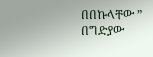በበኩላቸው ” በግድያው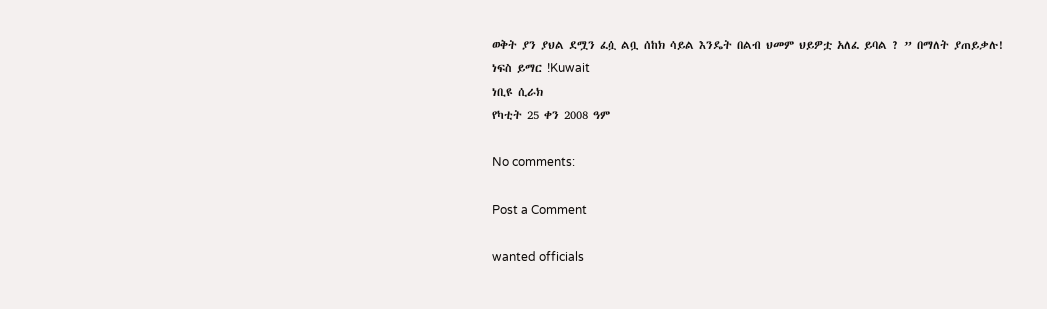ወቅት ያን ያህል ደሟን ፈሷ ልቧ ሰከክ ሳይል እንዴት በልብ ህመም ህይዎቷ አለፈ ይባል ? ” በማለት ያጠይቃሉ!
ነፍስ ይማር !Kuwait
ነቢዩ ሲራክ
የካቲት 25 ቀን 2008 ዓም

No comments:

Post a Comment

wanted officials